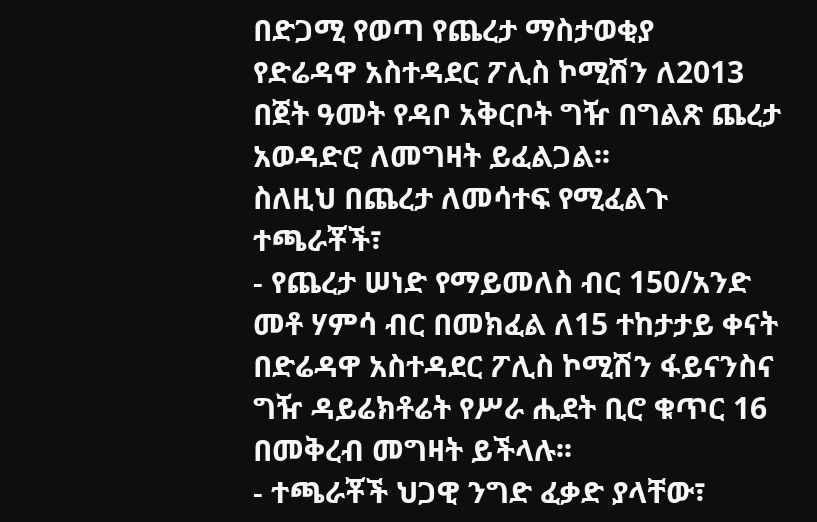በድጋሚ የወጣ የጨረታ ማስታወቂያ
የድሬዳዋ አስተዳደር ፖሊስ ኮሚሽን ለ2013 በጀት ዓመት የዳቦ አቅርቦት ግዥ በግልጽ ጨረታ አወዳድሮ ለመግዛት ይፈልጋል፡፡
ስለዚህ በጨረታ ለመሳተፍ የሚፈልጉ ተጫራቾች፣
- የጨረታ ሠነድ የማይመለስ ብር 150/አንድ መቶ ሃምሳ ብር በመክፈል ለ15 ተከታታይ ቀናት በድሬዳዋ አስተዳደር ፖሊስ ኮሚሽን ፋይናንስና ግዥ ዳይሬክቶሬት የሥራ ሒደት ቢሮ ቁጥር 16 በመቅረብ መግዛት ይችላሉ፡፡
- ተጫራቾች ህጋዊ ንግድ ፈቃድ ያላቸው፣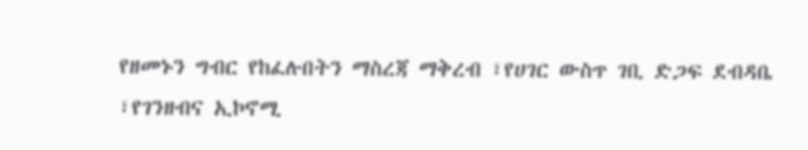የዘመኑን ግብር የከፈሉበትን ማስረጃ ማቅረብ ፣የሀገር ውስጥ ገቢ ድጋፍ ደብዳቤ ፣የገንዘብና ኢኮኖሚ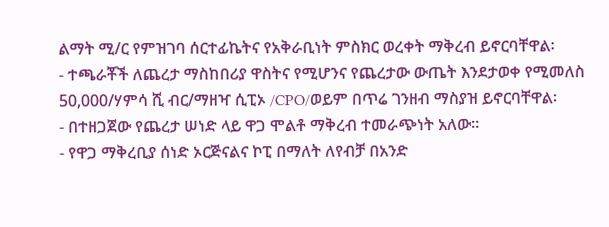ልማት ሚ/ር የምዝገባ ሰርተፊኬትና የአቅራቢነት ምስክር ወረቀት ማቅረብ ይኖርባቸዋል፡
- ተጫራቾች ለጨረታ ማስከበሪያ ዋስትና የሚሆንና የጨረታው ውጤት እንደታወቀ የሚመለስ 50,000/ሃምሳ ሺ ብር/ማዘዣ ሲፒኦ /CPO/ወይም በጥሬ ገንዘብ ማስያዝ ይኖርባቸዋል፡
- በተዘጋጀው የጨረታ ሠነድ ላይ ዋጋ ሞልቶ ማቅረብ ተመራጭነት አለው፡፡
- የዋጋ ማቅረቢያ ሰነድ ኦርጅናልና ኮፒ በማለት ለየብቻ በአንድ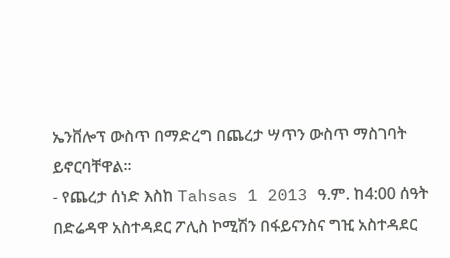ኤንቨሎፕ ውስጥ በማድረግ በጨረታ ሣጥን ውስጥ ማስገባት ይኖርባቸዋል፡፡
- የጨረታ ሰነድ እስከ Tahsas 1 2013 ዓ.ም. ከ4:00 ሰዓት በድሬዳዋ አስተዳደር ፖሊስ ኮሚሽን በፋይናንስና ግዢ አስተዳደር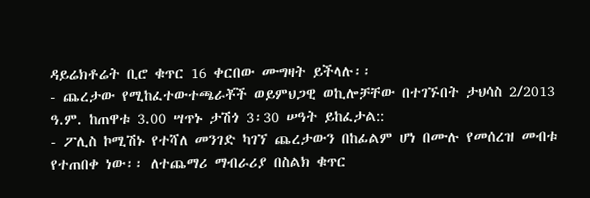ዳይሬክቶሬት ቢሮ ቁጥር 16 ቀርበው ሙግዛት ይችላሉ፡፡
- ጨረታው የሚከፈተውተጫራቾች ወይምህጋዊ ወኪሎቻቸው በተገኙበት ታህሳስ 2/2013 ዓ.ም. ከጠዋቱ 3.00 ሣጥኑ ታሽጎ 3፡30 ሠዓት ይከፈታል::
- ፖሊስ ኮሚሽኑ የተሻለ መንገድ ካገኘ ጨረታውን በከፊልም ሆነ በሙሉ የመሰረዝ መብቱ የተጠበቀ ነው፡፡ ለተጨማሪ ማብራሪያ በስልክ ቁጥር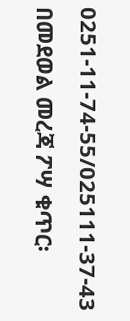0251-11-74-55/025111-37-43 በመደወል መረጃ ፖሣ ቁጥር፡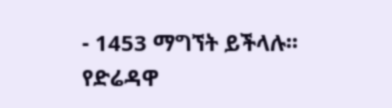- 1453 ማግኘት ይችላሉ፡፡
የድሬዳዋ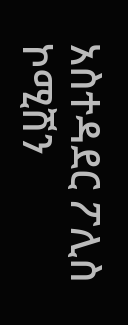አስተዳደር ፖሊስ ኮሚሽን